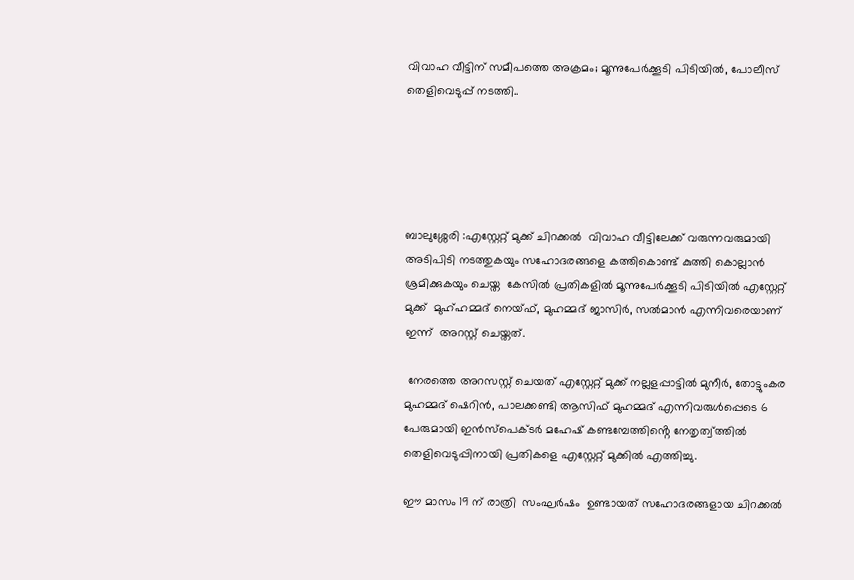വിവാഹ വീട്ടിന് സമീപത്തെ അക്രമം; മൂന്നുപേർക്കൂടി പിടിയിൽ, പോലീസ് തെളിവെടുപ്പ് നടത്തി..





ബാലുശ്ശേരി :എസ്റ്റേറ്റ് മുക്ക് ചിറക്കൽ  വിവാഹ വീട്ടിലേക്ക് വരുന്നവരുമായി അടിപിടി നടത്തുകയും സഹോദരങ്ങളെ കത്തികൊണ്ട് കുത്തി കൊല്ലാൻ ശ്രമിക്കുകയും ചെയ്ത  കേസിൽ പ്രതികളിൽ മൂന്നുപേർക്കൂടി പിടിയിൽ എസ്റ്റേറ്റ് മുക്ക്  മുഹ്ഹമ്മദ് നെയ്ഫ്, മുഹമ്മദ് ജാസിര്‍, സല്‍മാന്‍ എന്നിവരെയാണ് ഇന്ന്  അറസ്റ്റ് ചെയ്തത്.

 നേരത്തെ അറസസ്റ്റ് ചെയത് എസ്റ്റേറ്റ് മുക്ക് നല്ലളപ്പാട്ടിൽ മുനീർ, തോട്ടുംകര മുഹമ്മദ് ഷെറിൻ, പാലക്കണ്ടി ആസിഫ് മുഹമ്മദ് എന്നിവരുൾപ്പെടെ 6 പേരുമായി ഇൻസ്പെക്ടർ മഹേഷ് കണ്ടമ്പേത്തിൻ്റെ നേതൃത്വ്‌ത്തിൽ തെളിവെടുപ്പിനായി പ്രതികളെ എസ്റ്റേറ്റ് മുക്കിൽ എത്തിച്ചു.

ഈ മാസം 19 ന് രാത്രി  സംഘർഷം  ഉണ്ടായത് സഹോദരങ്ങളായ ചിറക്കൽ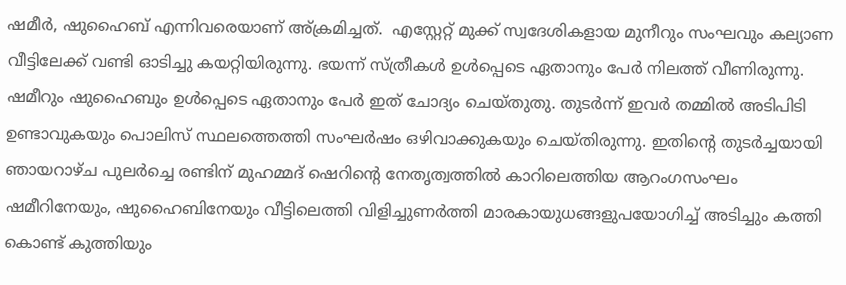ഷമീർ, ഷുഹൈബ് എന്നിവരെയാണ് അ്ക്രമിച്ചത്.  എസ്റ്റേറ്റ് മുക്ക് സ്വദേശികളായ മുനീറും സംഘവും കല്യാണ വീട്ടിലേക്ക് വണ്ടി ഓടിച്ചു കയറ്റിയിരുന്നു. ഭയന്ന് സ്ത്രീകൾ ഉൾപ്പെടെ ഏതാനും പേർ നിലത്ത് വീണിരുന്നു. ഷമീറും ഷുഹൈബും ഉൾപ്പെടെ ഏതാനും പേർ ഇത് ചോദ്യം ചെയ്തുതു. തുടർന്ന് ഇവർ തമ്മിൽ അടിപിടി ഉണ്ടാവുകയും പൊലിസ് സ്ഥലത്തെത്തി സംഘർഷം ഒഴിവാക്കുകയും ചെയ്തിരുന്നു. ഇതിന്റെ തുടർച്ചയായി ഞായറാഴ്ച പുലർച്ചെ രണ്ടിന് മുഹമ്മദ് ഷെറിന്റെ നേതൃത്വത്തിൽ കാറിലെത്തിയ ആറംഗസംഘം ഷമീറിനേയും, ഷുഹൈബിനേയും വീട്ടിലെത്തി വിളിച്ചുണർത്തി മാരകായുധങ്ങളുപയോഗിച്ച് അടിച്ചും കത്തി കൊണ്ട് കുത്തിയും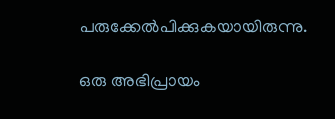പരുക്കേൽപിക്കുകയായിരുന്നു.

ഒരു അഭിപ്രായം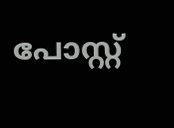പോസ്റ്റ്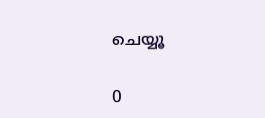ചെയ്യൂ

0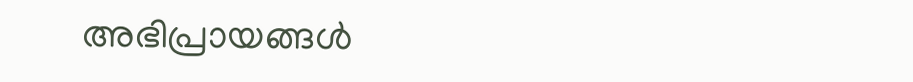അഭിപ്രായങ്ങള്‍